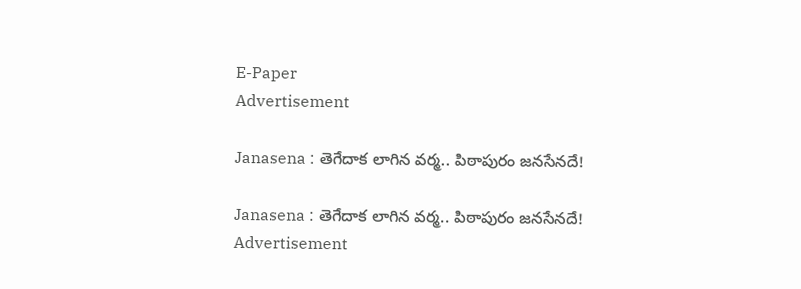E-Paper
Advertisement

Janasena : తెగేదాక లాగిన వర్మ.. పిఠాపురం జనసేనదే!

Janasena : తెగేదాక లాగిన వర్మ.. పిఠాపురం జనసేనదే!
Advertisement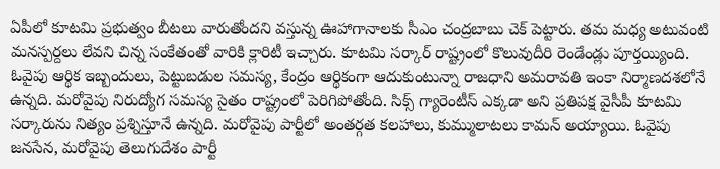ఏపీలో కూటమి ప్రభుత్వం బీటలు వారుతోందని వస్తున్న ఊహాగానాలకు సీఎం చంద్రబాబు చెక్ పెట్టారు. తమ మధ్య అటువంటి మనస్పర్దలు లేవని చిన్న సంకేతంతో వారికి క్లారిటీ ఇచ్చారు. కూటమి సర్కార్ రాష్ట్రంలో కొలువుదీరి రెండేండ్లు పూర్తయ్యింది. ఓవైపు ఆర్థిక ఇబ్బందులు, పెట్టుబడుల సమస్య, కేంద్రం ఆర్థికంగా ఆదుకుంటున్నా రాజధాని అమరావతి ఇంకా నిర్మాణదశలోనే ఉన్నది. మరోవైపు నిరుద్యోగ సమస్య సైతం రాష్ట్రంలో పెరిగిపోతోంది. సిక్స్ గ్యారెంటీస్ ఎక్కడా అని ప్రతిపక్ష వైసీపీ కూటమి సర్కారును నిత్యం ప్రశ్నిస్తూనే ఉన్నది. మరోవైపు పార్టీలో అంతర్గత కలహాలు, కుమ్ములాటలు కామన్ అయ్యాయి. ఓవైపు జనసేన, మరోవైపు తెలుగుదేశం పార్టీ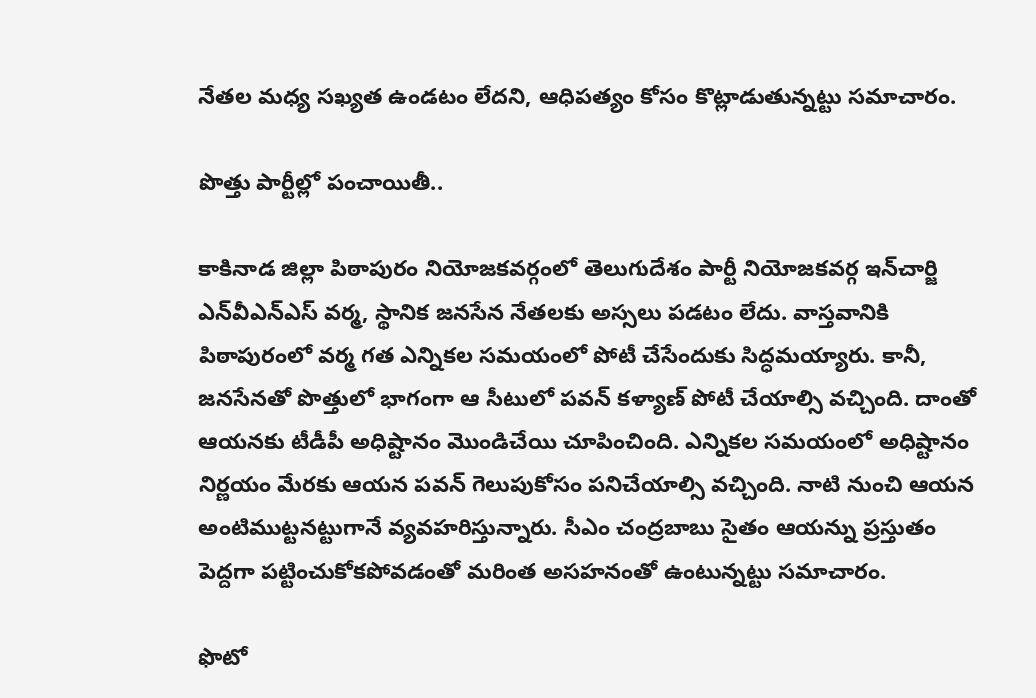నేతల మధ్య సఖ్యత ఉండటం లేదని, ఆధిపత్యం కోసం కొట్లాడుతున్నట్టు సమాచారం.

పొత్తు పార్టీల్లో పంచాయితీ..

కాకినాడ జిల్లా పిఠాపురం నియోజకవర్గంలో తెలుగుదేశం పార్టీ నియోజకవర్గ ఇన్‌చార్జి ఎన్‌వీఎన్ఎస్ వర్మ, స్థానిక జనసేన నేతలకు అస్సలు పడటం లేదు. వాస్తవానికి పిఠాపురంలో వర్మ గత ఎన్నికల సమయంలో పోటీ చేసేందుకు సిద్ధమయ్యారు. కానీ, జనసేనతో పొత్తులో భాగంగా ఆ సీటులో పవన్ కళ్యాణ్ పోటీ చేయాల్సి వచ్చింది. దాంతో ఆయనకు టీడీపీ అధిష్టానం మొండిచేయి చూపించింది. ఎన్నికల సమయంలో అధిష్టానం నిర్ణయం మేరకు ఆయన పవన్ గెలుపుకోసం పనిచేయాల్సి వచ్చింది. నాటి నుంచి ఆయన అంటిముట్టనట్టుగానే వ్యవహరిస్తున్నారు. సీఎం చంద్రబాబు సైతం ఆయన్ను ప్రస్తుతం పెద్దగా పట్టించుకోకపోవడంతో మరింత అసహనంతో ఉంటున్నట్టు సమాచారం.

ఫొటో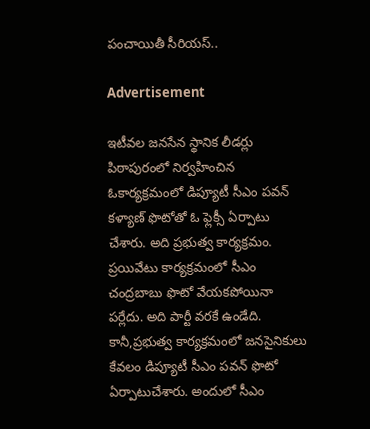పంచాయితీ సీరియస్..

Advertisement

ఇటీవల జనసేన స్థానిక లీడర్లు పిఠాపురంలో నిర్వహించిన ఓకార్యక్రమంలో డిప్యూటీ సీఎం పవన్ కళ్యాణ్ ఫొటోతో ఓ ఫ్లెక్సీ ఏర్పాటు చేశారు. అది ప్రభుత్వ కార్యక్రమం. ప్రయివేటు కార్యక్రమంలో సీఎం చంద్రబాబు ఫొటో వేయకపోయినా పర్లేదు. అది పార్టీ వరకే ఉండేది. కానీ,ప్రభుత్వ కార్యక్రమంలో జనసైనికులు కేవలం డిప్యూటీ సీఎం పవన్ ఫొటో ఏర్పాటుచేశారు. అందులో సీఎం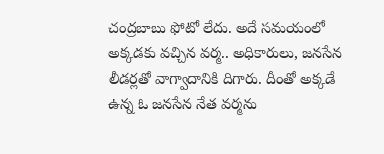చంద్రబాబు ఫోటో లేదు. అదే సమయంలో అక్కడకు వచ్చిన వర్మ.. అధికారులు, జనసేన లీడర్లతో వాగ్వాదానికి దిగారు. దీంతో అక్కడే ఉన్న ఓ జనసేన నేత వర్మను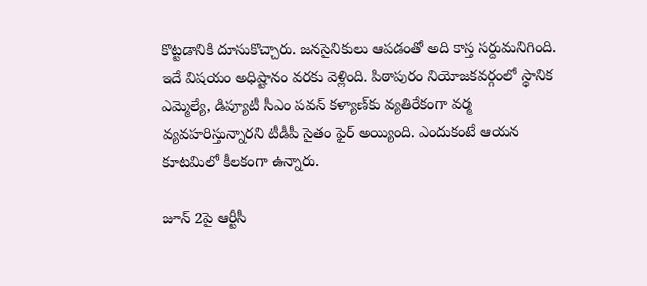కొట్టడానికి దూసుకొచ్చారు. జనసైనికులు ఆపడంతో అది కాస్త సర్దుమనిగింది. ఇదే విషయం అధిష్టానం వరకు వెళ్లింది. పిఠాపురం నియోజకవర్గంలో స్థానిక ఎమ్మెల్యే, డిప్యూటీ సీఎం పవన్ కళ్యాణ్‌కు వ్యతిరేకంగా వర్మ వ్యవహరిస్తున్నారని టీడీపీ సైతం ఫైర్ అయ్యింది. ఎందుకంటే ఆయన కూటమిలో కీలకంగా ఉన్నారు.

జూన్ 2పై ఆర్టీసీ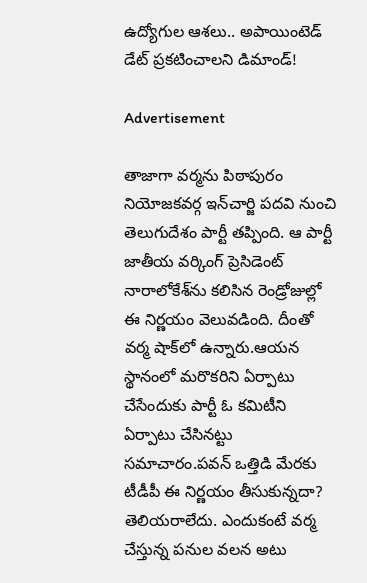ఉద్యోగుల ఆశలు.. అపాయింటెడ్ డేట్ ప్రకటించాలని డిమాండ్!

Advertisement

తాజాగా వర్మను పిఠాపురం నియోజకవర్గ ఇన్‌చార్జి పదవి నుంచి తెలుగుదేశం పార్టీ తప్పింది. ఆ పార్టీ జాతీయ వర్కింగ్ ప్రెసిడెంట్ నారాలోకేశ్‌ను కలిసిన రెండ్రోజుల్లో ఈ నిర్ణయం వెలువడింది. దీంతో వర్మ షాక్‌లో ఉన్నారు.ఆయన స్థానంలో మరొకరిని ఏర్పాటు చేసేందుకు పార్టీ ఓ కమిటీని ఏర్పాటు చేసినట్టు సమాచారం.పవన్ ఒత్తిడి మేరకు టీడీపీ ఈ నిర్ణయం తీసుకున్నదా? తెలియరాలేదు. ఎందుకంటే వర్మ చేస్తున్న పనుల వలన అటు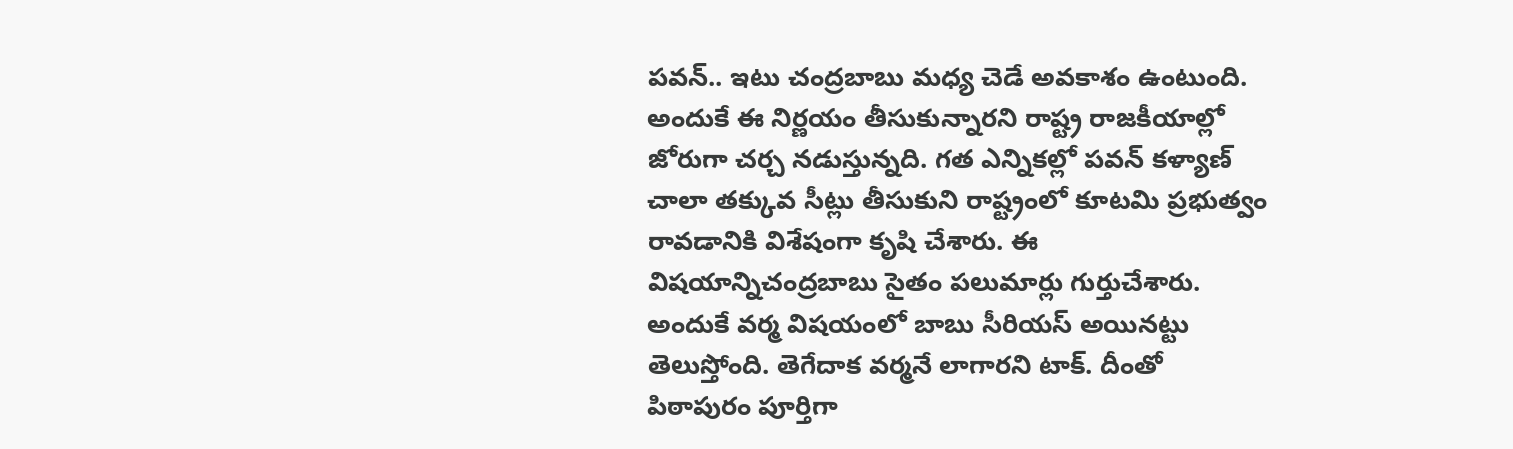పవన్.. ఇటు చంద్రబాబు మధ్య చెడే అవకాశం ఉంటుంది. అందుకే ఈ నిర్ణయం తీసుకున్నారని రాష్ట్ర రాజకీయాల్లో జోరుగా చర్చ నడుస్తున్నది. గత ఎన్నికల్లో పవన్ కళ్యాణ్ చాలా తక్కువ సీట్లు తీసుకుని రాష్ట్రంలో కూటమి ప్రభుత్వం రావడానికి విశేషంగా కృషి చేశారు. ఈ విషయాన్నిచంద్రబాబు సైతం పలుమార్లు గుర్తుచేశారు. అందుకే వర్మ విషయంలో బాబు సీరియస్ అయినట్టు తెలుస్తోంది. తెగేదాక వర్మనే లాగారని టాక్. దీంతో పిఠాపురం పూర్తిగా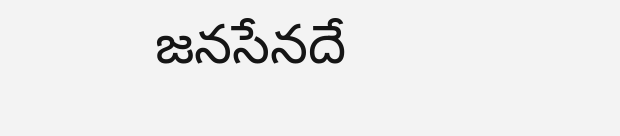జనసేనదే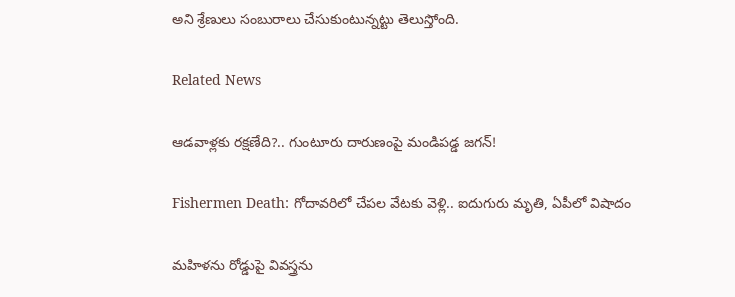అని శ్రేణులు సంబురాలు చేసుకుంటున్నట్టు తెలుస్తోంది.

Related News

ఆడవాళ్లకు రక్షణేది?.. గుంటూరు దారుణంపై మండిపడ్డ జగన్!

Fishermen Death: గోదావరిలో చేపల వేటకు వెళ్లి.. ఐదుగురు మృతి, ఏపీలో విషాదం

మహిళను రోడ్డుపై వివస్త్రను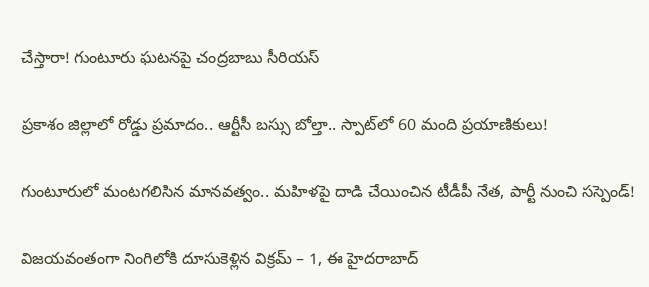చేస్తారా! గుంటూరు ఘటనపై చంద్రబాబు సీరియస్

ప్రకాశం జిల్లాలో రోడ్డు ప్రమాదం.. ఆర్టీసీ బస్సు బోల్తా.. స్పాట్‌‌లో 60 మంది ప్రయాణికులు!

గుంటూరులో మంటగలిసిన మానవత్వం.. మహిళపై దాడి చేయించిన టీడీపీ నేత, పార్టీ నుంచి సస్పెండ్!

విజయవంతంగా నింగిలోకి దూసుకెళ్లిన విక్రమ్ – 1, ఈ హైదరాబాద్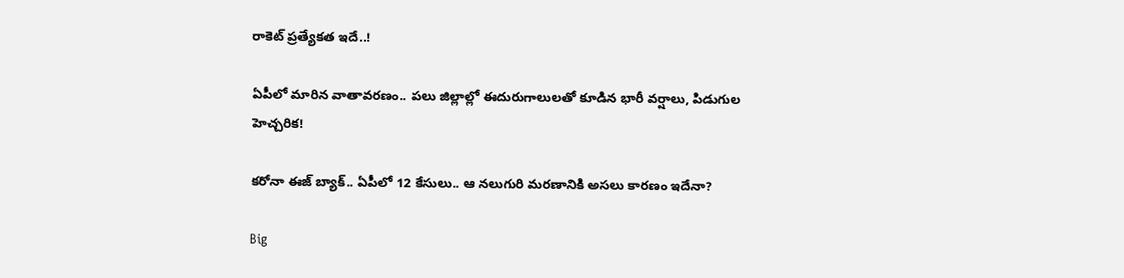రాకెట్ ప్రత్యేకత ఇదే..!

ఏపీలో మారిన వాతావరణం.. పలు జిల్లాల్లో ఈదురుగాలులతో కూడిన భారీ వర్షాలు, పిడుగుల హెచ్చరిక!

కరోనా ఈజ్ బ్యాక్.. ఏపీలో 12 కేసులు.. ఆ నలుగురి మరణానికి అసలు కారణం ఇదేనా?

Big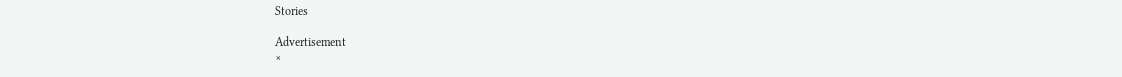Stories

Advertisement
×